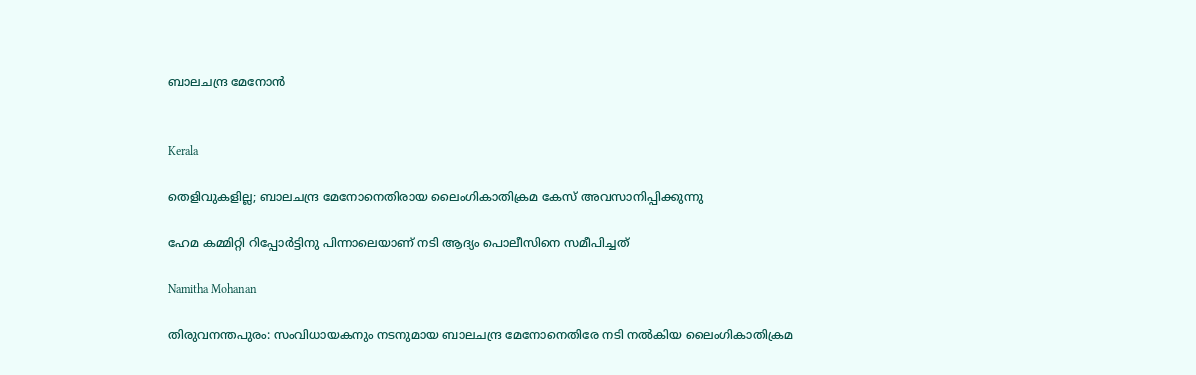ബാലചന്ദ്ര മേനോൻ


Kerala

തെളിവുകളില്ല; ബാലചന്ദ്ര മേനോനെതിരായ ലൈംഗികാതിക്രമ കേസ് അവസാനിപ്പിക്കുന്നു

ഹേമ കമ്മിറ്റി റിപ്പോർട്ടിനു പിന്നാലെയാണ് നടി ആദ്യം പൊലീസിനെ സമീപിച്ചത്

Namitha Mohanan

തിരുവനന്തപുരം: സംവിധായകനും നടനുമായ ബാലചന്ദ്ര മേനോനെതിരേ നടി നൽകിയ ലൈംഗികാതിക്രമ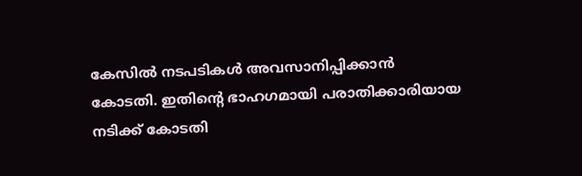കേസിൽ നടപടികൾ അവസാനിപ്പിക്കാൻ കോടതി. ഇതിന്‍റെ ഭാഹഗമായി പരാതിക്കാരിയായ നടിക്ക് കോടതി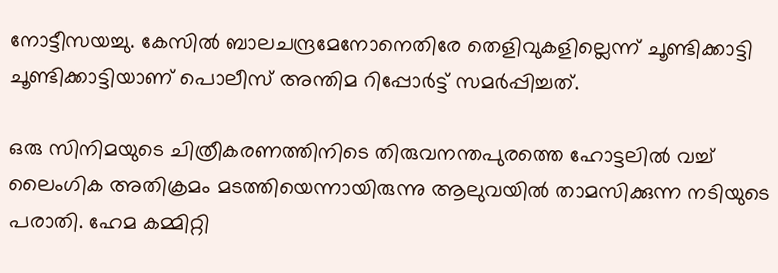നോട്ടീസയച്ചു. കേസിൽ ബാലചന്ദ്രമേനോനെതിരേ തെളിവുകളില്ലെന്ന് ചൂണ്ടിക്കാട്ടി ചൂണ്ടിക്കാട്ടിയാണ് പൊലീസ് അന്തിമ റിപ്പോർട്ട് സമർപ്പിച്ചത്.

ഒരു സിനിമയുടെ ചിത്രീകരണത്തിനിടെ തിരുവനന്തപുരത്തെ ഹോട്ടലിൽ വച്ച് ലൈംഗിക അതിക്രമം മടത്തിയെന്നായിരുന്നു ആലുവയിൽ താമസിക്കുന്ന നടിയുടെ പരാതി. ഹേമ കമ്മിറ്റി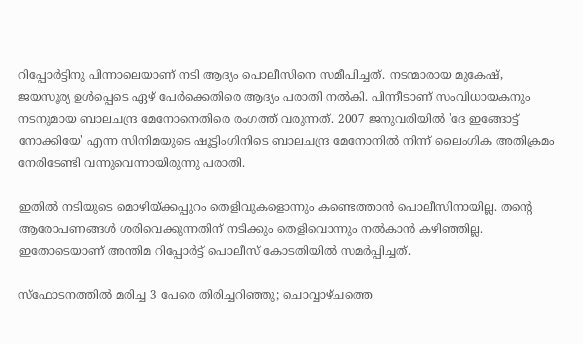റിപ്പോർട്ടിനു പിന്നാലെയാണ് നടി ആദ്യം പൊലീസിനെ സമീപിച്ചത്. നടന്മാരായ മുകേഷ്, ജയസൂര്യ ഉൾപ്പെടെ ഏഴ് പേര്‍ക്കെതിരെ ആദ്യം പരാതി നല്‍കി. പിന്നീടാണ് സംവിധായകനും നടനുമായ ബാലചന്ദ്ര മേനോനെതിരെ രംഗത്ത് വരുന്നത്. 2007 ജനുവരിയിൽ 'ദേ ഇങ്ങോട്ട് നോക്കിയേ' എന്ന സിനിമയുടെ ഷൂട്ടിംഗിനിടെ ബാലചന്ദ്ര മേനോനിൽ നിന്ന് ലൈംഗിക അതിക്രമം നേരിടേണ്ടി വന്നുവെന്നായിരുന്നു പരാതി.

ഇതിൽ നടിയുടെ മൊഴിയ്ക്കപ്പുറം തെളിവുകളൊന്നും കണ്ടെത്താൻ പൊലീസിനായില്ല. തന്‍റെ ആരോപണങ്ങൾ ശരിവെക്കുന്നതിന് നടിക്കും തെളിവൊന്നും നല്‍കാൻ കഴിഞ്ഞില്ല. ഇതോടെയാണ് അന്തിമ റിപ്പോർട്ട് പൊലീസ് കോടതിയിൽ സമർപ്പിച്ചത്.

സ്ഫോടനത്തിൽ മരിച്ച 3 പേരെ തിരിച്ചറിഞ്ഞു; ചൊവ്വാഴ്ചത്തെ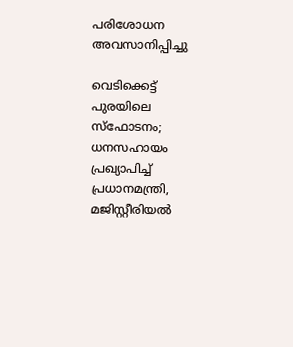പരിശോധന അവസാനിപ്പിച്ചു

വെടിക്കെട്ട് പുരയിലെ സ്ഫോടനം; ധനസഹായം പ്രഖ്യാപിച്ച് പ്രധാനമന്ത്രി, മജിസ്റ്റീരിയല്‍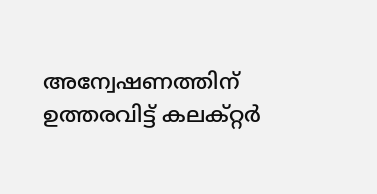അന്വേഷണത്തിന് ഉത്തരവിട്ട് കലക്റ്റര്‍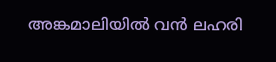അങ്കമാലിയിൽ വൻ ലഹരി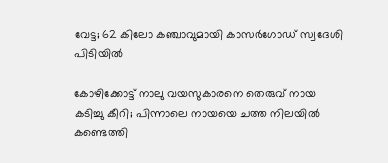വേട്ട; 62 കിലോ കഞ്ചാവുമായി കാസർഗോഡ് സ്വദേശി പിടിയിൽ

കോഴിക്കോട്ട് നാലു വയസുകാരനെ തെരുവ് നായ കടിച്ചു കീറി; പിന്നാലെ നായയെ ചത്ത നിലയിൽ കണ്ടെത്തി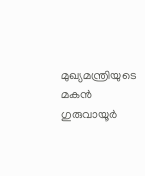മുഖ്യമന്ത്രിയുടെ മകൻ ഗുരുവായൂർ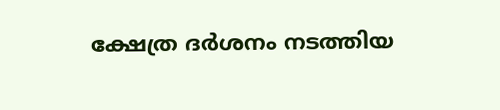ക്ഷേത്ര ദര്‍ശനം നടത്തിയ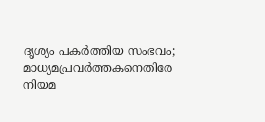ദൃശ്യം പകര്‍ത്തിയ സംഭവം; മാധ്യമപ്രവർത്തകനെതിരേ നിയമ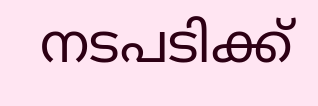നടപടിക്ക്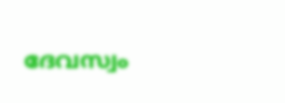ദേവസ്വം